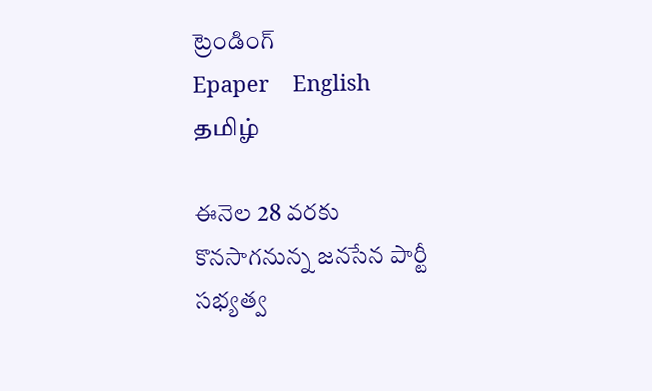ట్రెండింగ్
Epaper    English    தமிழ்

ఈనెల 28 వరకు కొనసాగనున్న జనసేన పార్టీ సభ్యత్వ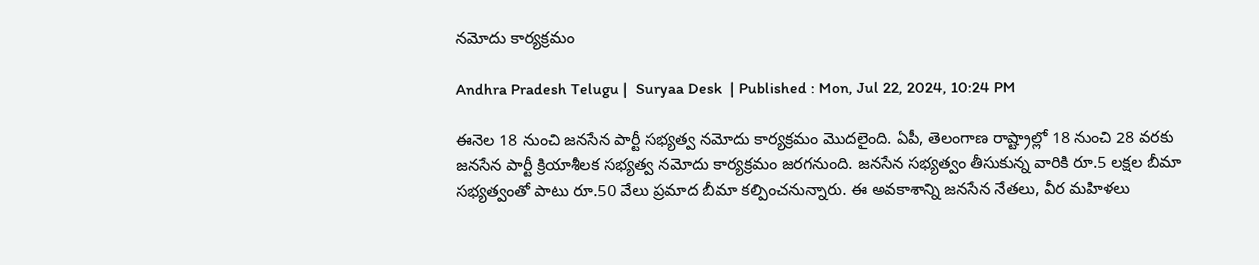నమోదు కార్యక్రమం

Andhra Pradesh Telugu |  Suryaa Desk  | Published : Mon, Jul 22, 2024, 10:24 PM

ఈనెల 18 నుంచి జనసేన పార్టీ సభ్యత్వ నమోదు కార్యక్రమం మొదలైంది. ఏపీ, తెలంగాణ రాష్ట్రాల్లో 18 నుంచి 28 వరకు జనసేన పార్టీ క్రియాశీలక సభ్యత్వ నమోదు కార్యక్రమం జరగనుంది. జనసేన సభ్యత్వం తీసుకున్న వారికి రూ.5 లక్షల బీమా సభ్యత్వంతో పాటు రూ.50 వేలు ప్రమాద బీమా కల్పించనున్నారు. ఈ అవకాశాన్ని జనసేన నేతలు, వీర మహిళలు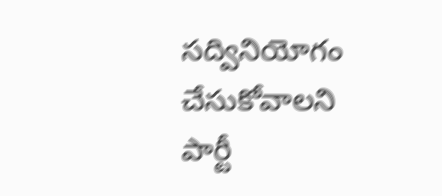సద్వినియోగం చేసుకోవాలని పార్టీ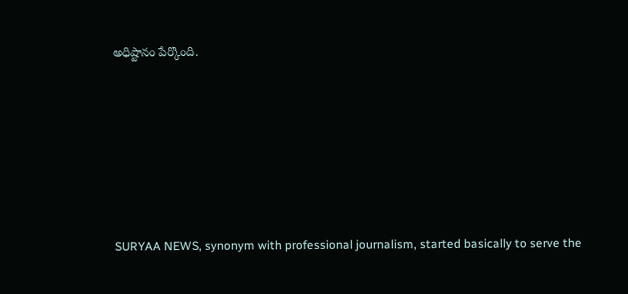అధిష్టానం పేర్కొంది.






SURYAA NEWS, synonym with professional journalism, started basically to serve the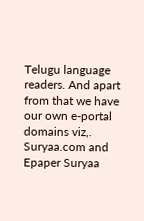Telugu language readers. And apart from that we have our own e-portal domains viz,. Suryaa.com and Epaper Suryaa